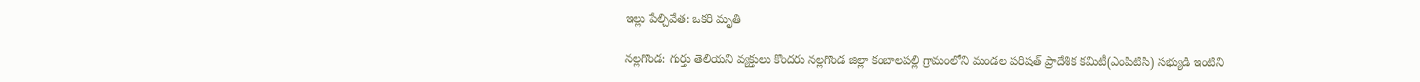ఇల్లు పేల్చివేత: ఒకరి మృతి

నల్లగొండ: గుర్తు తెలియని వ్యక్తులు కొందరు నల్లగొండ జిల్లా కంబాలపల్లి గ్రామంలోని మండల పరిషత్‌ ప్రాదేశిక కమిటీ(ఎంపిటిసి) సభ్యుడి ఇంటిని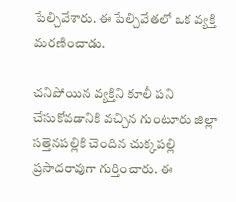పేల్చివేశారు. ఈ పేల్చివేతలో ఒక వ్యక్తి మరణించాడు.

చనిపోయిన వ్యక్తిని కూలీ పని చేసుకోవడానికి వచ్చిన గుంటూరు జిల్లా సత్తెనపల్లికి చెందిన చుక్కపల్లి ప్రసాదరావుగా గుర్తించారు. ఈ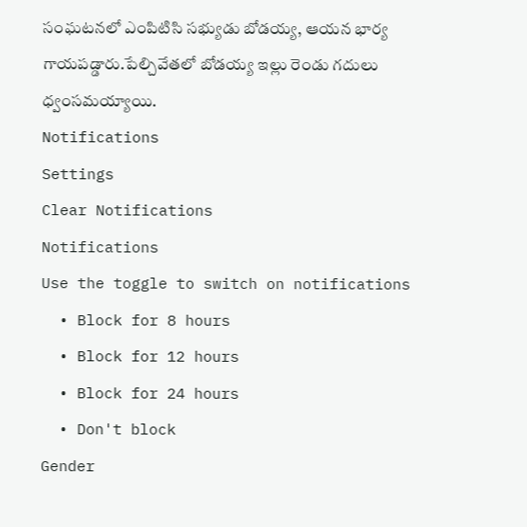సంఘటనలో ఎంపిటిసి సభ్యుడు బోడయ్య, ఆయన భార్య గాయపడ్డారు.పేల్చివేతలో బోడయ్య ఇల్లు రెండు గదులు ధ్వంసమయ్యాయి.
Notifications
Settings
Clear Notifications
Notifications
Use the toggle to switch on notifications
  • Block for 8 hours
  • Block for 12 hours
  • Block for 24 hours
  • Don't block
Gender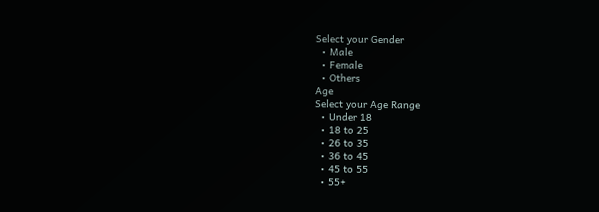Select your Gender
  • Male
  • Female
  • Others
Age
Select your Age Range
  • Under 18
  • 18 to 25
  • 26 to 35
  • 36 to 45
  • 45 to 55
  • 55+